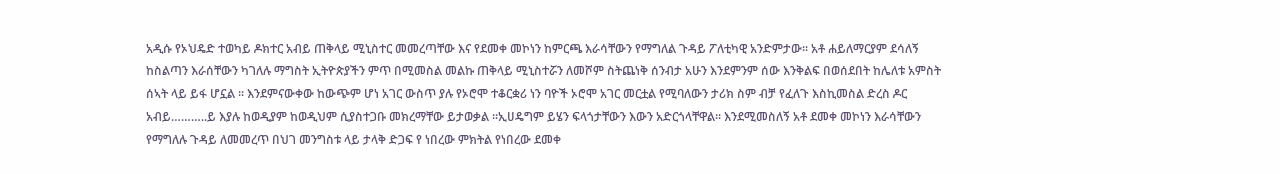አዲሱ የኦህዴድ ተወካይ ዶክተር አብይ ጠቅላይ ሚኒስተር መመረጣቸው እና የደመቀ መኮነን ከምርጫ እራሳቸውን የማግለል ጉዳይ ፖለቲካዊ አንድምታው፡፡ አቶ ሐይለማርያም ደሳለኝ ከስልጣን እራሰቸውን ካገለሉ ማግስት ኢትዮጵያችን ምጥ በሚመስል መልኩ ጠቅላይ ሚኒስተሯን ለመሾም ስትጨነቅ ሰንብታ አሁን እንደምንም ሰው እንቅልፍ በወሰደበት ከሌለቱ አምስት ሰኣት ላይ ይፋ ሆኗል ፡፡ እንደምናውቀው ከውጭም ሆነ አገር ውስጥ ያሉ የኦሮሞ ተቆርቋሪ ነን ባዮች ኦሮሞ አገር መርቷል የሚባለውን ታሪክ ስም ብቻ የፈለጉ እስኪመስል ድረስ ዶር አብይ………..ይ እያሉ ከወዲያም ከወዲህም ሲያስተጋቡ መክረማቸው ይታወቃል ፡፡ኢሀዴግም ይሄን ፍላጎታቸውን እውን አድርጎላቸዋል፡፡ እንደሚመስለኝ አቶ ደመቀ መኮነን እራሳቸውን የማግለሉ ጉዳይ ለመመረጥ በህገ መንግስቱ ላይ ታላቅ ድጋፍ የ ነበረው ምክትል የነበረው ደመቀ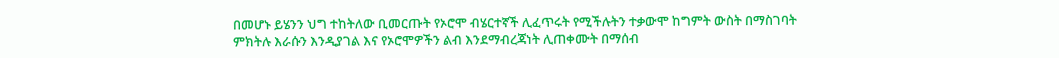በመሆኑ ይሄንን ህግ ተከትለው ቢመርጡት የኦሮሞ ብሄርተኛች ሊፈጥሩት የሚችሉትን ተቃውሞ ከግምት ውስት በማስገባት ምክትሉ እራሱን እንዲያገል እና የኦሮሞዎችን ልብ እንደማብረጃነት ሊጠቀሙት በማሰብ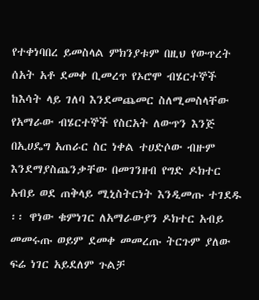የተቀነባበረ ይመስላል ምክንያቱም በዚህ የውጥረት ሰአት አቶ ደመቀ ቢመረጥ የኦሮሞ ብሄርተኞች ከእሳት ላይ ገለባ እንደመጨመር ስለሚመስላቸው የአማራው ብሄርተኞች የስርአት ለውጥን እንጅ በኢሀዴግ አጠራር ስር ነቀል ተሀድሶው ብዙም እንደማያስጨንቃቸው በመገንዘብ የግድ ዶክተር አብይ ወደ ጠቅላይ ሚኒስትርነት እንዲመጡ ተገደዱ ፡፡ ዋነው ቁምነገር ለአማራውያን ዶክተር አብይ መመሩጡ ወይም ደመቀ መመረጡ ትርጉም ያለው ፍሬ ነገር አይደለም ጉልቻ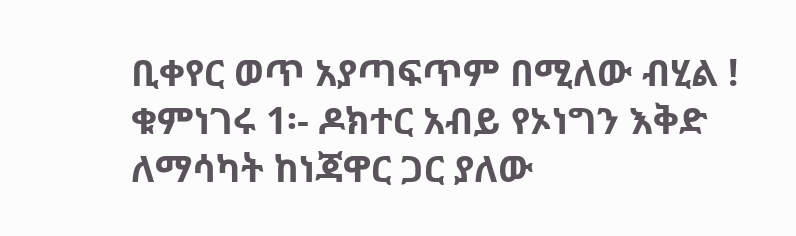ቢቀየር ወጥ አያጣፍጥም በሚለው ብሂል ! ቁምነገሩ 1፡- ዶክተር አብይ የኦነግን እቅድ ለማሳካት ከነጃዋር ጋር ያለው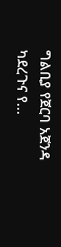ግልቢያ የጀርባ አጀንዳ ካደረጉና የ...